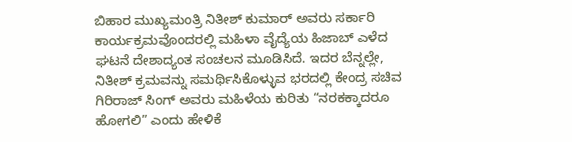ಬಿಹಾರ ಮುಖ್ಯಮಂತ್ರಿ ನಿತೀಶ್ ಕುಮಾರ್ ಅವರು ಸರ್ಕಾರಿ ಕಾರ್ಯಕ್ರಮವೊಂದರಲ್ಲಿ ಮಹಿಳಾ ವೈದ್ಯೆಯ ಹಿಜಾಬ್ ಎಳೆದ ಘಟನೆ ದೇಶಾದ್ಯಂತ ಸಂಚಲನ ಮೂಡಿಸಿದೆ. ಇದರ ಬೆನ್ನಲ್ಲೇ, ನಿತೀಶ್ ಕ್ರಮವನ್ನು ಸಮರ್ಥಿಸಿಕೊಳ್ಳುವ ಭರದಲ್ಲಿ ಕೇಂದ್ರ ಸಚಿವ ಗಿರಿರಾಜ್ ಸಿಂಗ್ ಅವರು ಮಹಿಳೆಯ ಕುರಿತು “ನರಕಕ್ಕಾದರೂ ಹೋಗಲಿ” ಎಂದು ಹೇಳಿಕೆ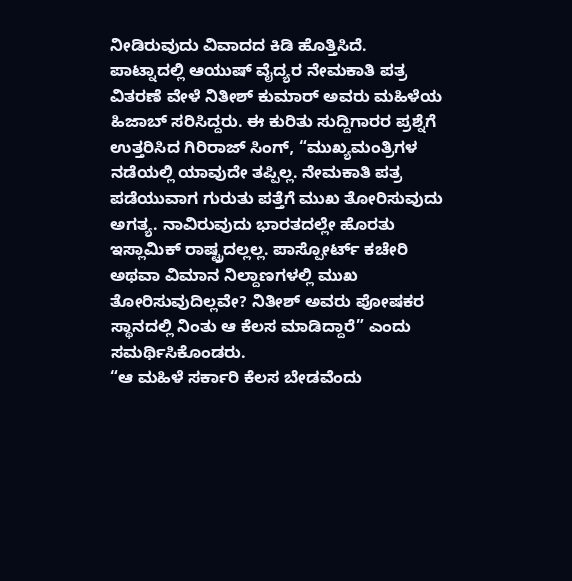ನೀಡಿರುವುದು ವಿವಾದದ ಕಿಡಿ ಹೊತ್ತಿಸಿದೆ.
ಪಾಟ್ನಾದಲ್ಲಿ ಆಯುಷ್ ವೈದ್ಯರ ನೇಮಕಾತಿ ಪತ್ರ ವಿತರಣೆ ವೇಳೆ ನಿತೀಶ್ ಕುಮಾರ್ ಅವರು ಮಹಿಳೆಯ ಹಿಜಾಬ್ ಸರಿಸಿದ್ದರು. ಈ ಕುರಿತು ಸುದ್ದಿಗಾರರ ಪ್ರಶ್ನೆಗೆ ಉತ್ತರಿಸಿದ ಗಿರಿರಾಜ್ ಸಿಂಗ್, “ಮುಖ್ಯಮಂತ್ರಿಗಳ ನಡೆಯಲ್ಲಿ ಯಾವುದೇ ತಪ್ಪಿಲ್ಲ. ನೇಮಕಾತಿ ಪತ್ರ ಪಡೆಯುವಾಗ ಗುರುತು ಪತ್ತೆಗೆ ಮುಖ ತೋರಿಸುವುದು ಅಗತ್ಯ. ನಾವಿರುವುದು ಭಾರತದಲ್ಲೇ ಹೊರತು ಇಸ್ಲಾಮಿಕ್ ರಾಷ್ಟ್ರದಲ್ಲಲ್ಲ. ಪಾಸ್ಪೋರ್ಟ್ ಕಚೇರಿ ಅಥವಾ ವಿಮಾನ ನಿಲ್ದಾಣಗಳಲ್ಲಿ ಮುಖ ತೋರಿಸುವುದಿಲ್ಲವೇ? ನಿತೀಶ್ ಅವರು ಪೋಷಕರ ಸ್ಥಾನದಲ್ಲಿ ನಿಂತು ಆ ಕೆಲಸ ಮಾಡಿದ್ದಾರೆ” ಎಂದು ಸಮರ್ಥಿಸಿಕೊಂಡರು.
“ಆ ಮಹಿಳೆ ಸರ್ಕಾರಿ ಕೆಲಸ ಬೇಡವೆಂದು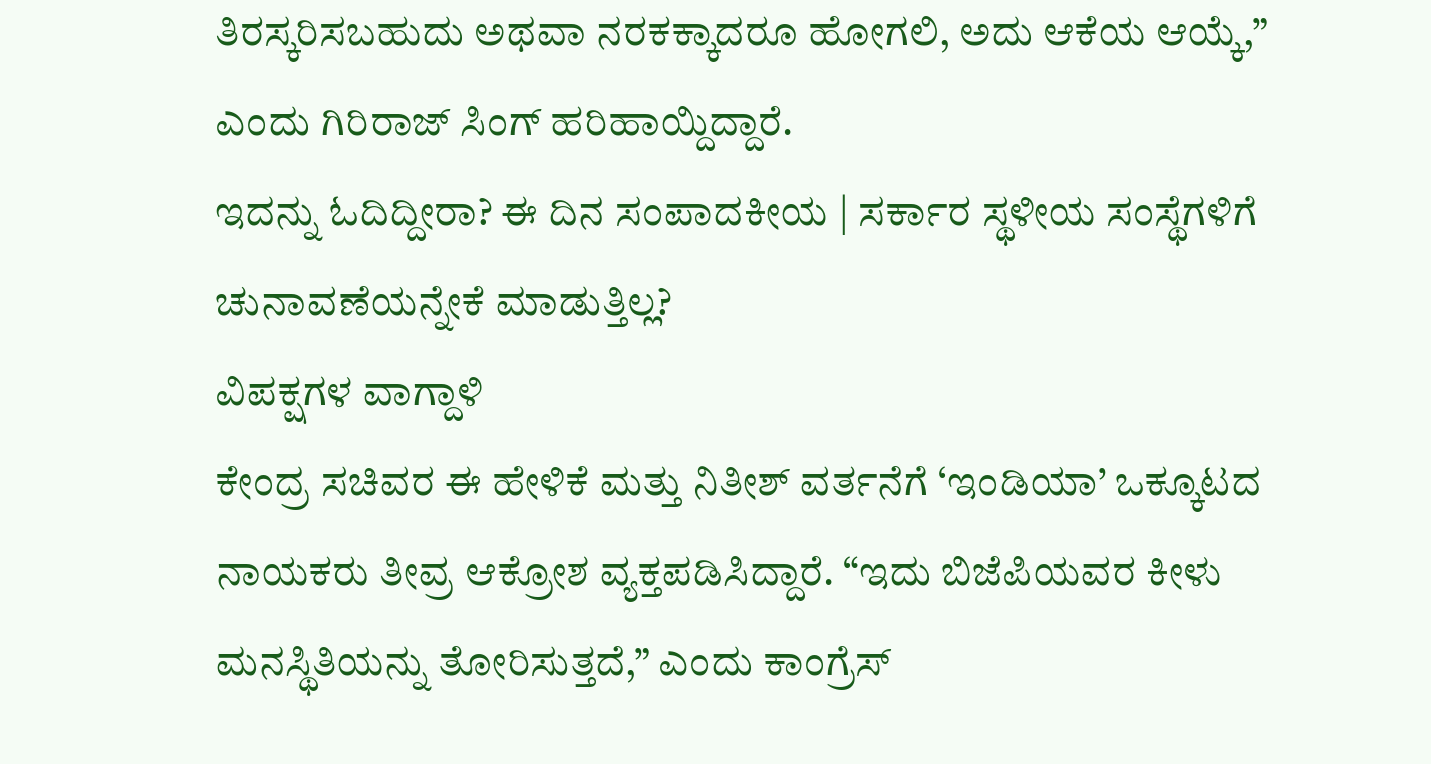ತಿರಸ್ಕರಿಸಬಹುದು ಅಥವಾ ನರಕಕ್ಕಾದರೂ ಹೋಗಲಿ, ಅದು ಆಕೆಯ ಆಯ್ಕೆ,” ಎಂದು ಗಿರಿರಾಜ್ ಸಿಂಗ್ ಹರಿಹಾಯ್ದಿದ್ದಾರೆ.
ಇದನ್ನು ಓದಿದ್ದೀರಾ? ಈ ದಿನ ಸಂಪಾದಕೀಯ | ಸರ್ಕಾರ ಸ್ಥಳೀಯ ಸಂಸ್ಥೆಗಳಿಗೆ ಚುನಾವಣೆಯನ್ನೇಕೆ ಮಾಡುತ್ತಿಲ್ಲ?
ವಿಪಕ್ಷಗಳ ವಾಗ್ದಾಳಿ
ಕೇಂದ್ರ ಸಚಿವರ ಈ ಹೇಳಿಕೆ ಮತ್ತು ನಿತೀಶ್ ವರ್ತನೆಗೆ ‘ಇಂಡಿಯಾ’ ಒಕ್ಕೂಟದ ನಾಯಕರು ತೀವ್ರ ಆಕ್ರೋಶ ವ್ಯಕ್ತಪಡಿಸಿದ್ದಾರೆ. “ಇದು ಬಿಜೆಪಿಯವರ ಕೀಳು ಮನಸ್ಥಿತಿಯನ್ನು ತೋರಿಸುತ್ತದೆ,” ಎಂದು ಕಾಂಗ್ರೆಸ್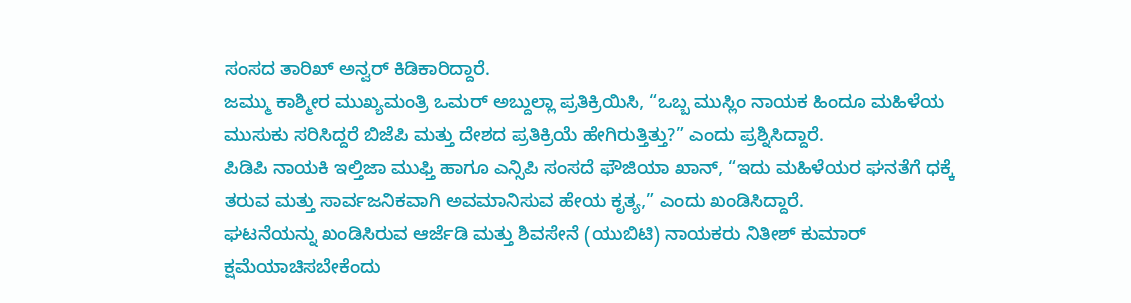ಸಂಸದ ತಾರಿಖ್ ಅನ್ವರ್ ಕಿಡಿಕಾರಿದ್ದಾರೆ.
ಜಮ್ಮು ಕಾಶ್ಮೀರ ಮುಖ್ಯಮಂತ್ರಿ ಒಮರ್ ಅಬ್ದುಲ್ಲಾ ಪ್ರತಿಕ್ರಿಯಿಸಿ, “ಒಬ್ಬ ಮುಸ್ಲಿಂ ನಾಯಕ ಹಿಂದೂ ಮಹಿಳೆಯ ಮುಸುಕು ಸರಿಸಿದ್ದರೆ ಬಿಜೆಪಿ ಮತ್ತು ದೇಶದ ಪ್ರತಿಕ್ರಿಯೆ ಹೇಗಿರುತ್ತಿತ್ತು?” ಎಂದು ಪ್ರಶ್ನಿಸಿದ್ದಾರೆ.
ಪಿಡಿಪಿ ನಾಯಕಿ ಇಲ್ತಿಜಾ ಮುಫ್ತಿ ಹಾಗೂ ಎನ್ಸಿಪಿ ಸಂಸದೆ ಫೌಜಿಯಾ ಖಾನ್, “ಇದು ಮಹಿಳೆಯರ ಘನತೆಗೆ ಧಕ್ಕೆ ತರುವ ಮತ್ತು ಸಾರ್ವಜನಿಕವಾಗಿ ಅವಮಾನಿಸುವ ಹೇಯ ಕೃತ್ಯ,” ಎಂದು ಖಂಡಿಸಿದ್ದಾರೆ.
ಘಟನೆಯನ್ನು ಖಂಡಿಸಿರುವ ಆರ್ಜೆಡಿ ಮತ್ತು ಶಿವಸೇನೆ (ಯುಬಿಟಿ) ನಾಯಕರು ನಿತೀಶ್ ಕುಮಾರ್ ಕ್ಷಮೆಯಾಚಿಸಬೇಕೆಂದು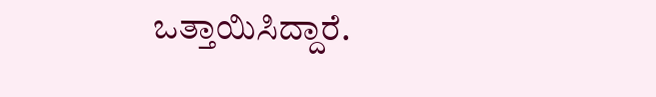ಒತ್ತಾಯಿಸಿದ್ದಾರೆ.